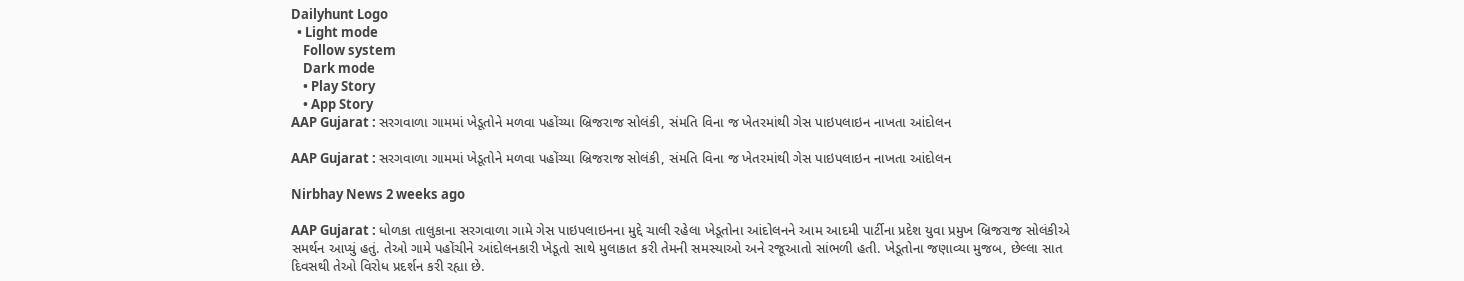Dailyhunt Logo
  • Light mode
    Follow system
    Dark mode
    • Play Story
    • App Story
AAP Gujarat : સરગવાળા ગામમાં ખેડૂતોને મળવા પહોંચ્યા બ્રિજરાજ સોલંકી, સંમતિ વિના જ ખેતરમાંથી ગેસ પાઇપલાઇન નાખતા આંદોલન

AAP Gujarat : સરગવાળા ગામમાં ખેડૂતોને મળવા પહોંચ્યા બ્રિજરાજ સોલંકી, સંમતિ વિના જ ખેતરમાંથી ગેસ પાઇપલાઇન નાખતા આંદોલન

Nirbhay News 2 weeks ago

AAP Gujarat : ધોળકા તાલુકાના સરગવાળા ગામે ગેસ પાઇપલાઇનના મુદ્દે ચાલી રહેલા ખેડૂતોના આંદોલનને આમ આદમી પાર્ટીના પ્રદેશ યુવા પ્રમુખ બ્રિજરાજ સોલંકીએ સમર્થન આપ્યું હતું. તેઓ ગામે પહોંચીને આંદોલનકારી ખેડૂતો સાથે મુલાકાત કરી તેમની સમસ્યાઓ અને રજૂઆતો સાંભળી હતી. ખેડૂતોના જણાવ્યા મુજબ, છેલ્લા સાત દિવસથી તેઓ વિરોધ પ્રદર્શન કરી રહ્યા છે.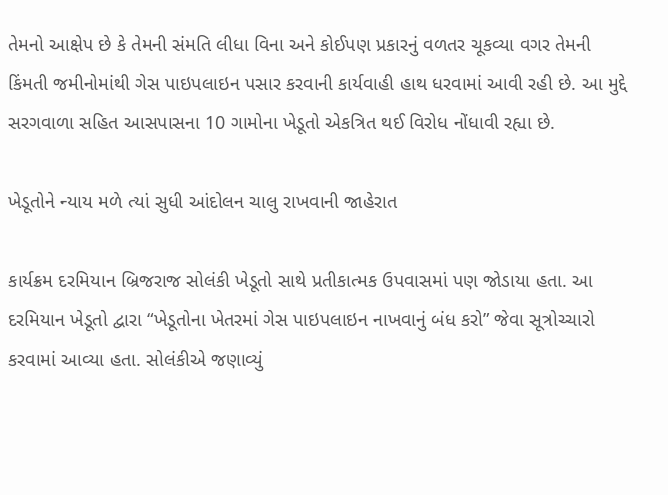તેમનો આક્ષેપ છે કે તેમની સંમતિ લીધા વિના અને કોઈપણ પ્રકારનું વળતર ચૂકવ્યા વગર તેમની કિંમતી જમીનોમાંથી ગેસ પાઇપલાઇન પસાર કરવાની કાર્યવાહી હાથ ધરવામાં આવી રહી છે. આ મુદ્દે સરગવાળા સહિત આસપાસના 10 ગામોના ખેડૂતો એકત્રિત થઈ વિરોધ નોંધાવી રહ્યા છે.

ખેડૂતોને ન્યાય મળે ત્યાં સુધી આંદોલન ચાલુ રાખવાની જાહેરાત

કાર્યક્રમ દરમિયાન બ્રિજરાજ સોલંકી ખેડૂતો સાથે પ્રતીકાત્મક ઉપવાસમાં પણ જોડાયા હતા. આ દરમિયાન ખેડૂતો દ્વારા “ખેડૂતોના ખેતરમાં ગેસ પાઇપલાઇન નાખવાનું બંધ કરો” જેવા સૂત્રોચ્ચારો કરવામાં આવ્યા હતા. સોલંકીએ જણાવ્યું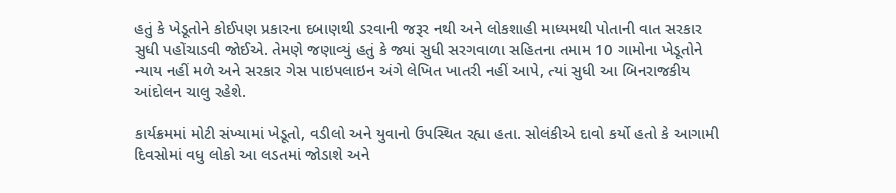હતું કે ખેડૂતોને કોઈપણ પ્રકારના દબાણથી ડરવાની જરૂર નથી અને લોકશાહી માધ્યમથી પોતાની વાત સરકાર સુધી પહોંચાડવી જોઈએ. તેમણે જણાવ્યું હતું કે જ્યાં સુધી સરગવાળા સહિતના તમામ 10 ગામોના ખેડૂતોને ન્યાય નહીં મળે અને સરકાર ગેસ પાઇપલાઇન અંગે લેખિત ખાતરી નહીં આપે, ત્યાં સુધી આ બિનરાજકીય આંદોલન ચાલુ રહેશે.

કાર્યક્રમમાં મોટી સંખ્યામાં ખેડૂતો, વડીલો અને યુવાનો ઉપસ્થિત રહ્યા હતા. સોલંકીએ દાવો કર્યો હતો કે આગામી દિવસોમાં વધુ લોકો આ લડતમાં જોડાશે અને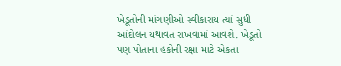ખેડૂતોની માંગણીઓ સ્વીકારાય ત્યાં સુધી આંદોલન યથાવત રાખવામાં આવશે. ખેડૂતો પણ પોતાના હકોની રક્ષા માટે એકતા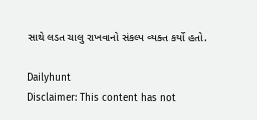સાથે લડત ચાલુ રાખવાનો સંકલ્પ વ્યક્ત કર્યો હતો.

Dailyhunt
Disclaimer: This content has not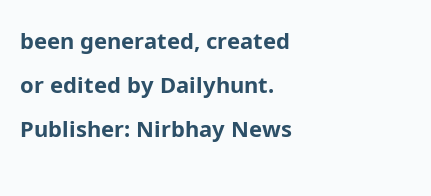been generated, created or edited by Dailyhunt. Publisher: Nirbhay News